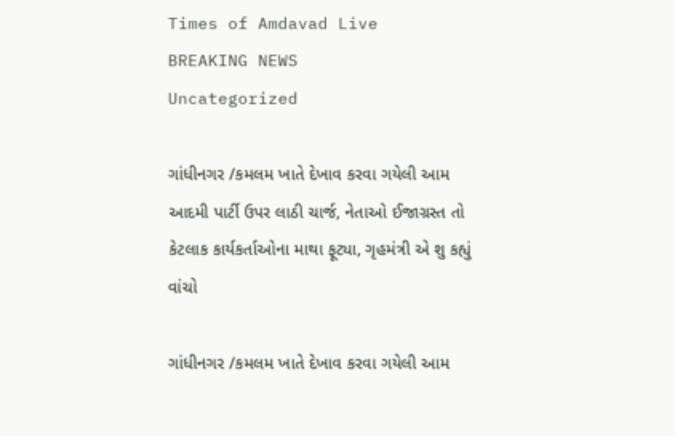Times of Amdavad Live
BREAKING NEWS
Uncategorized

ગાંધીનગર /કમલમ ખાતે દેખાવ કરવા ગયેલી આમ આદમી પાર્ટી ઉપર લાઠી ચાર્જ, નેતાઓ ઈજાગ્રસ્ત તો કેટલાક કાર્યકર્તાઓના માથા ફૂટ્યા, ગૃહમંત્રી એ શુ કહ્યું વાંચો

ગાંધીનગર /કમલમ ખાતે દેખાવ કરવા ગયેલી આમ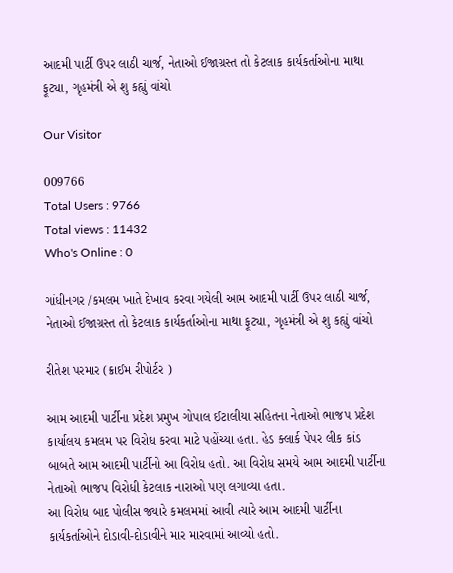આદમી પાર્ટી ઉપર લાઠી ચાર્જ, નેતાઓ ઈજાગ્રસ્ત તો કેટલાક કાર્યકર્તાઓના માથા ફૂટ્યા, ગૃહમંત્રી એ શુ કહ્યું વાંચો

Our Visitor

009766
Total Users : 9766
Total views : 11432
Who's Online : 0

ગાંધીનગર /કમલમ ખાતે દેખાવ કરવા ગયેલી આમ આદમી પાર્ટી ઉપર લાઠી ચાર્જ, નેતાઓ ઈજાગ્રસ્ત તો કેટલાક કાર્યકર્તાઓના માથા ફૂટ્યા, ગૃહમંત્રી એ શુ કહ્યું વાંચો

રીતેશ પરમાર (ક્રાઈમ રીપોર્ટર )

આમ આદમી પાર્ટીના પ્રદેશ પ્રમુખ ગોપાલ ઈટાલીયા સહિતના નેતાઓ ભાજપ પ્રદેશ કાર્યાલય કમલમ પર વિરોધ કરવા માટે પહોંચ્યા હતા. હેડ ક્લાર્ક પેપર લીક કાંડ બાબતે આમ આદમી પાર્ટીનો આ વિરોધ હતો. આ વિરોધ સમયે આમ આદમી પાર્ટીના નેતાઓ ભાજપ વિરોધી કેટલાક નારાઓ પણ લગાવ્યા હતા.
આ વિરોધ બાદ પોલીસ જ્યારે કમલમમાં આવી ત્યારે આમ આદમી પાર્ટીના કાર્યકર્તાઓને દોડાવી-દોડાવીને માર મારવામાં આવ્યો હતો.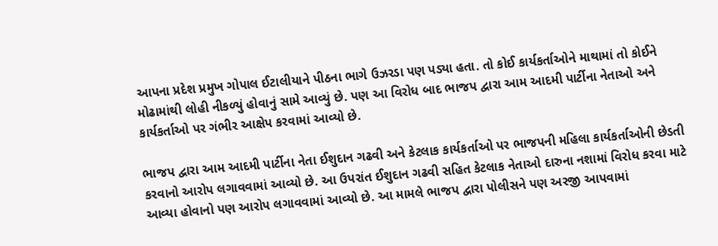આપના પ્રદેશ પ્રમુખ ગોપાલ ઈટાલીયાને પીઠના ભાગે ઉઝરડા પણ પડ્યા હતા. તો કોઈ કાર્યકર્તાઓને માથામાં તો કોઈને મોઢામાંથી લોહી નીકળ્યું હોવાનું સામે આવ્યું છે. પણ આ વિરોધ બાદ ભાજપ દ્વારા આમ આદમી પાર્ટીના નેતાઓ અને કાર્યકર્તાઓ પર ગંભીર આક્ષેપ કરવામાં આવ્યો છે.

ભાજપ દ્વારા આમ આદમી પાર્ટીના નેતા ઈશુદાન ગઢવી અને કેટલાક કાર્યકર્તાઓ પર ભાજપની મહિલા કાર્યકર્તાઓની છેડતી કરવાનો આરોપ લગાવવામાં આવ્યો છે. આ ઉપરાંત ઈશુદાન ગઢવી સહિત કેટલાક નેતાઓ દારુના નશામાં વિરોધ કરવા માટે આવ્યા હોવાનો પણ આરોપ લગાવવામાં આવ્યો છે. આ મામલે ભાજપ દ્વારા પોલીસને પણ અરજી આપવામાં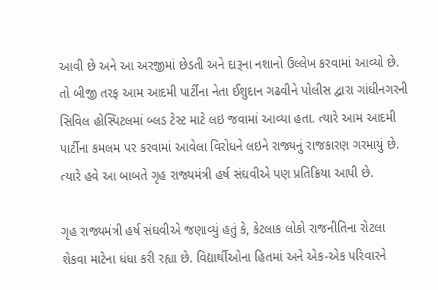આવી છે અને આ અરજીમાં છેડતી અને દારૂના નશાનો ઉલ્લેખ કરવામાં આવ્યો છે. તો બીજી તરફ આમ આદમી પાર્ટીના નેતા ઈશુદાન ગઢવીને પોલીસ દ્વારા ગાંધીનગરની સિવિલ હોસ્પિટલમાં બ્લડ ટેસ્ટ માટે લઇ જવામાં આવ્યા હતા. ત્યારે આમ આદમી પાર્ટીના કમલમ પર કરવામાં આવેલા વિરોધને લઇને રાજ્યનું રાજકારણ ગરમાયું છે. ત્યારે હવે આ બાબતે ગૃહ રાજ્યમંત્રી હર્ષ સંઘવીએ પણ પ્રતિક્રિયા આપી છે.

ગૃહ રાજ્યમંત્રી હર્ષ સંઘવીએ જણાવ્યું હતું કે, કેટલાક લોકો રાજનીતિના રોટલા શેકવા માટેના ધંધા કરી રહ્યા છે. વિદ્યાર્થીઓના હિતમાં અને એક-એક પરિવારને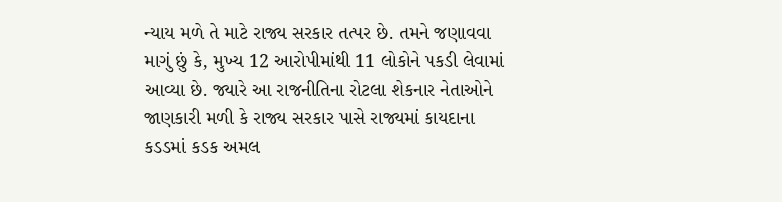ન્યાય મળે તે માટે રાજ્ય સરકાર તત્પર છે. તમને જણાવવા માગું છું કે, મુખ્ય 12 આરોપીમાંથી 11 લોકોને પકડી લેવામાં આવ્યા છે. જ્યારે આ રાજનીતિના રોટલા શેકનાર નેતાઓને જાણકારી મળી કે રાજ્ય સરકાર પાસે રાજ્યમાં કાયદાના કડડમાં કડક અમલ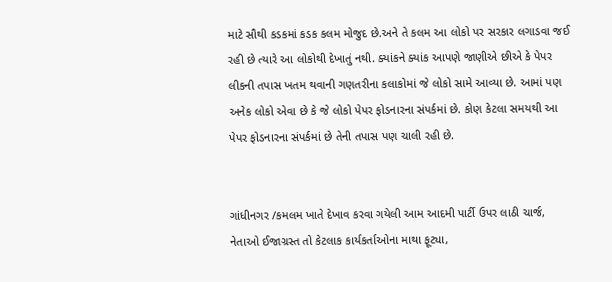માટે સૌથી કડકમાં કડક કલમ મોજુદ છે.અને તે કલમ આ લોકો પર સરકાર લગાડવા જઈ રહી છે ત્યારે આ લોકોથી દેખાતું નથી. ક્યાંકને ક્યાંક આપણે જાણીએ છીએ કે પેપર લીકની તપાસ ખતમ થવાની ગણતરીના કલાકોમાં જે લોકો સામે આવ્યા છે. આમાં પણ અનેક લોકો એવા છે કે જે લોકો પેપર ફોડનારના સંપર્કમાં છે. કોણ કેટલા સમયથી આ પેપર ફોડનારના સંપર્કમાં છે તેની તપાસ પણ ચાલી રહી છે.


ગાંધીનગર /કમલમ ખાતે દેખાવ કરવા ગયેલી આમ આદમી પાર્ટી ઉપર લાઠી ચાર્જ, નેતાઓ ઈજાગ્રસ્ત તો કેટલાક કાર્યકર્તાઓના માથા ફૂટ્યા,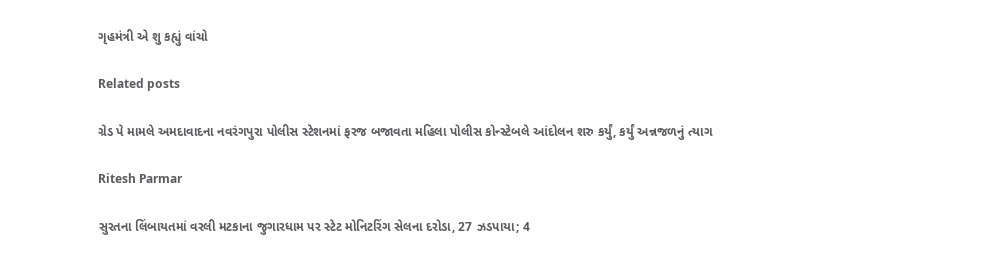ગૃહમંત્રી એ શુ કહ્યું વાંચો

Related posts

ગ્રેડ પે મામલે અમદાવાદના નવરંગપુરા પોલીસ સ્ટેશનમાં ફરજ બજાવતા મહિલા પોલીસ કોન્સ્ટેબલે આંદોલન શરુ કર્યું, કર્યું અન્નજળનું ત્યાગ

Ritesh Parmar

સુરતના લિંબાયતમાં વરલી મટકાના જુગારધામ પર સ્ટેટ મોનિટરિંગ સેલના દરોડા, 27 ઝડપાયા; 4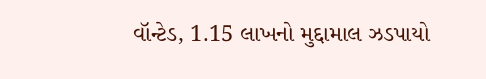વૉન્ટેડ, 1.15 લાખનો મુદ્દામાલ ઝડપાયો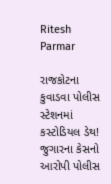Ritesh Parmar

રાજકોટના કુવાડવા પોલીસ સ્ટેશનમાં કસ્ટોડિયલ ડેથ! જુગારના કેસનો આરોપી પોલીસ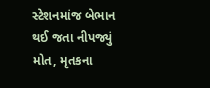સ્ટેશનમાંજ બેભાન થઈ જતા નીપજ્યું મોત, મૃતકના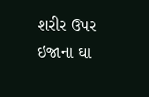શરીર ઉપર ઇજાના ઘા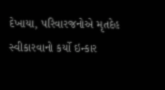દેખાયા, પરિવારજનોએ મૃતદેહ સ્વીકારવાનો કર્યો ઇન્કાર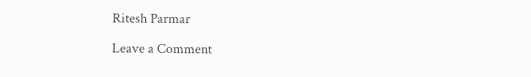Ritesh Parmar

Leave a Comment